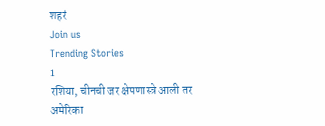शहरं
Join us
Trending Stories
1
रशिया, चीनची जर क्षेपणास्त्रे आली तर अमेरिका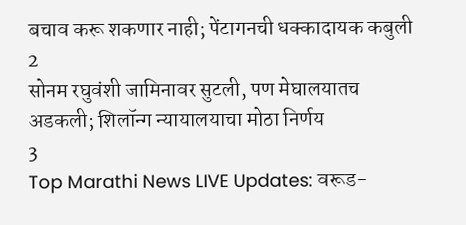बचाव करू शकणार नाही; पेंटागनची धक्कादायक कबुली
2
सोनम रघुवंशी जामिनावर सुटली, पण मेघालयातच अडकली; शिलॉन्ग न्यायालयाचा मोठा निर्णय
3
Top Marathi News LIVE Updates: वरूड-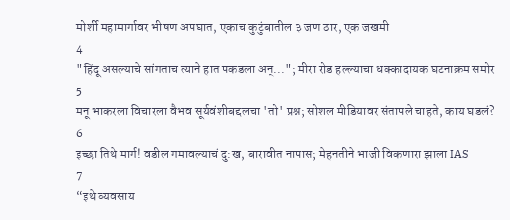मोर्शी महामार्गावर भीषण अपघात, एकाच कुटुंबातील ३ जण ठार, एक जखमी
4
"हिंदू असल्याचे सांगताच त्याने हात पकडला अन्..."; मीरा रोड हल्ल्याचा धक्कादायक घटनाक्रम समोर
5
मनू भाकरला विचारला वैभव सूर्यवंशीबद्दलचा 'तो' प्रश्न; सोशल मीडियावर संतापले चाहते, काय घडलं?
6
इच्छा तिथे मार्ग! वडील गमावल्याचं दु:ख, बारावीत नापास; मेहनतीने भाजी विकणारा झाला IAS
7
“इथे व्यवसाय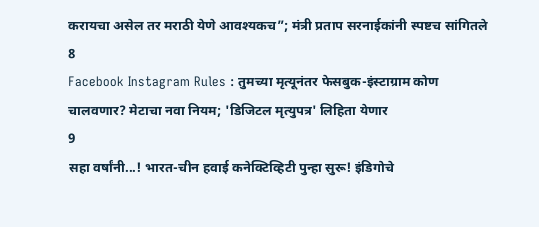करायचा असेल तर मराठी येणे आवश्यकच”; मंत्री प्रताप सरनाईकांनी स्पष्टच सांगितले
8
Facebook Instagram Rules : तुमच्या मृत्यूनंतर फेसबुक-इंस्टाग्राम कोण चालवणार? मेटाचा नवा नियम; 'डिजिटल मृत्युपत्र' लिहिता येणार
9
सहा वर्षांनी...! भारत-चीन हवाई कनेक्टिव्हिटी पुन्हा सुरू! इंडिगोचे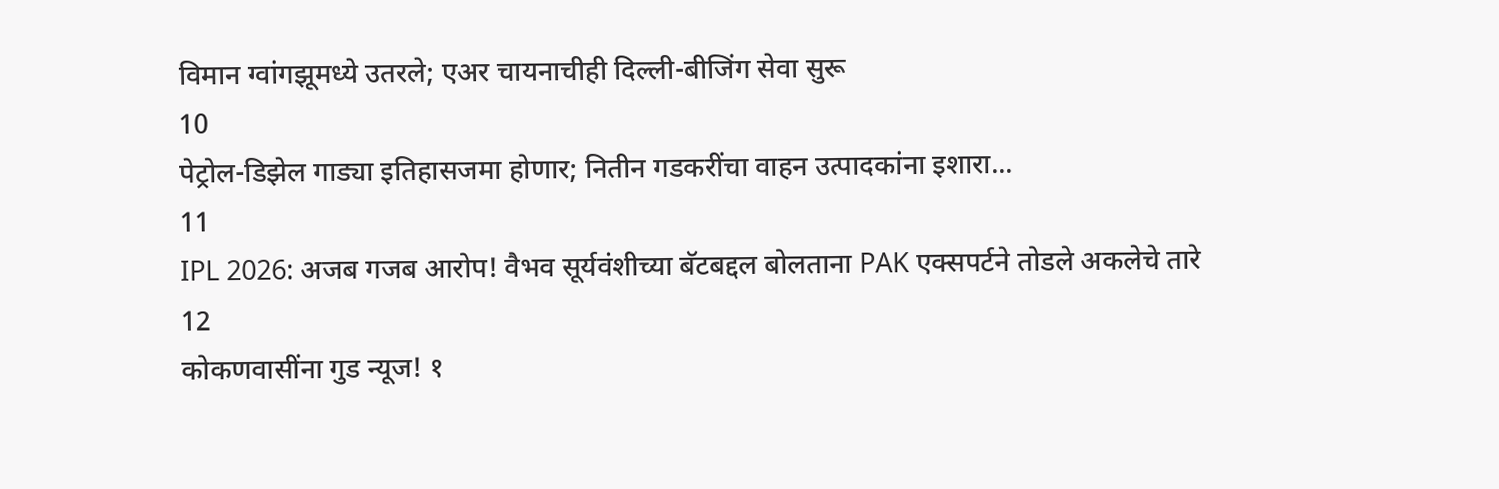विमान ग्वांगझूमध्ये उतरले; एअर चायनाचीही दिल्ली-बीजिंग सेवा सुरू
10
पेट्रोल-डिझेल गाड्या इतिहासजमा होणार; नितीन गडकरींचा वाहन उत्पादकांना इशारा...
11
IPL 2026: अजब गजब आरोप! वैभव सूर्यवंशीच्या बॅटबद्दल बोलताना PAK एक्सपर्टने तोडले अकलेचे तारे
12
कोकणवासींना गुड न्यूज! १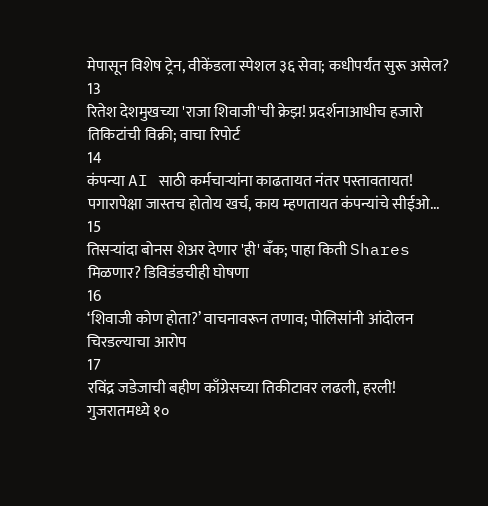मेपासून विशेष ट्रेन, वीकेंडला स्पेशल ३६ सेवा; कधीपर्यंत सुरू असेल?
13
रितेश देशमुखच्या 'राजा शिवाजी'ची क्रेझ! प्रदर्शनाआधीच हजारो तिकिटांची विक्री; वाचा रिपोर्ट
14
कंपन्या AI साठी कर्मचाऱ्यांना काढतायत नंतर पस्तावतायत! पगारापेक्षा जास्तच होतोय खर्च, काय म्हणतायत कंपन्यांचे सीईओ...
15
तिसऱ्यांदा बोनस शेअर देणार 'ही' बँक; पाहा किती Shares मिळणार? डिविडंडचीही घोषणा
16
‘शिवाजी कोण होता?’ वाचनावरून तणाव; पोलिसांनी आंदोलन चिरडल्याचा आरोप
17
रविंद्र जडेजाची बहीण काँग्रेसच्या तिकीटावर लढली, हरली! गुजरातमध्ये १०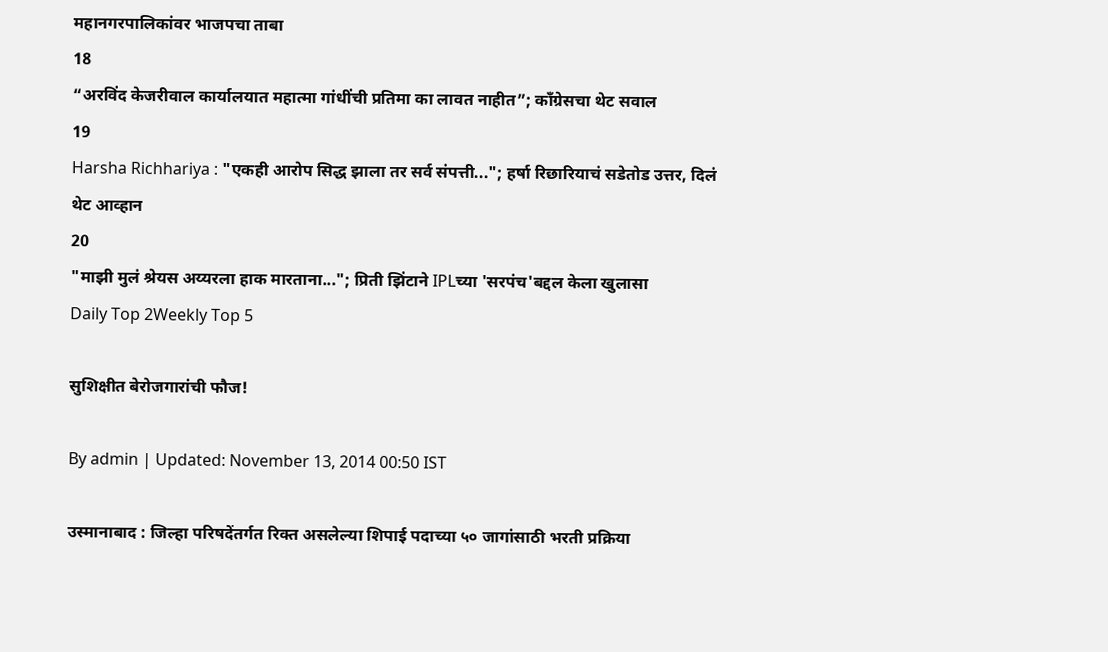महानगरपालिकांवर भाजपचा ताबा
18
“अरविंद केजरीवाल कार्यालयात महात्मा गांधींची प्रतिमा का लावत नाहीत”; काँग्रेसचा थेट सवाल
19
Harsha Richhariya : "एकही आरोप सिद्ध झाला तर सर्व संपत्ती..."; हर्षा रिछारियाचं सडेतोड उत्तर, दिलं थेट आव्हान
20
"माझी मुलं श्रेयस अय्यरला हाक मारताना..."; प्रिती झिंटाने IPLच्या 'सरपंच'बद्दल केला खुलासा
Daily Top 2Weekly Top 5

सुशिक्षीत बेरोजगारांची फौज!

By admin | Updated: November 13, 2014 00:50 IST

उस्मानाबाद : जिल्हा परिषदेंतर्गत रिक्त असलेल्या शिपाई पदाच्या ५० जागांसाठी भरती प्रक्रिया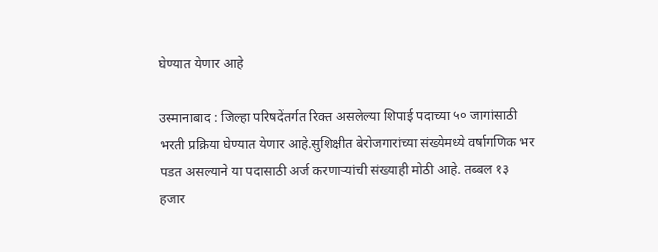घेण्यात येणार आहे

उस्मानाबाद : जिल्हा परिषदेंतर्गत रिक्त असलेल्या शिपाई पदाच्या ५० जागांसाठी भरती प्रक्रिया घेण्यात येणार आहे.सुशिक्षीत बेरोजगारांच्या संख्येमध्ये वर्षागणिक भर पडत असल्याने या पदासाठी अर्ज करणाऱ्यांची संख्याही मोठी आहे. तब्बल १३ हजार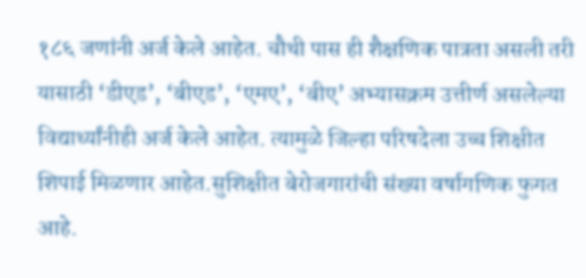१८६ जणांनी अर्ज केले आहेत. चौथी पास ही शैक्षणिक पात्रता असली तरी यासाठी ‘डीएड’, ‘बीएड’, ‘एमए’, ‘बीए’ अभ्यासक्रम उत्तीर्ण असलेल्या विद्यार्थ्यांनीही अर्ज केले आहेत. त्यामुळे जिल्हा परिषदेला उच्च शिक्षीत शिपाई मिळणार आहेत.सुशिक्षीत बेरोजगारांची संख्या वर्षागणिक फुगत आहे.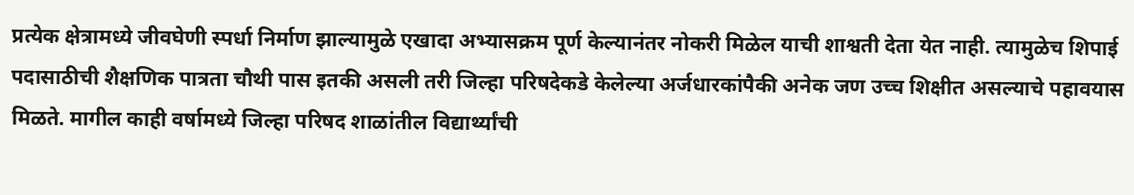प्रत्येक क्षेत्रामध्ये जीवघेणी स्पर्धा निर्माण झाल्यामुळे एखादा अभ्यासक्रम पूर्ण केल्यानंतर नोकरी मिळेल याची शाश्वती देता येत नाही. त्यामुळेच शिपाई पदासाठीची शैक्षणिक पात्रता चौथी पास इतकी असली तरी जिल्हा परिषदेकडे केलेल्या अर्जधारकांपैकी अनेक जण उच्च शिक्षीत असल्याचे पहावयास मिळते. मागील काही वर्षामध्ये जिल्हा परिषद शाळांतील विद्यार्थ्यांची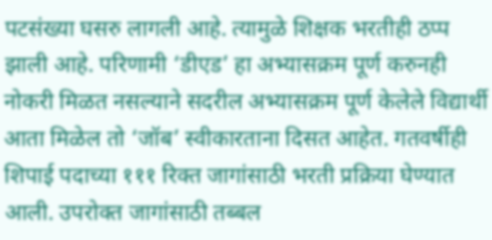पटसंख्या घसरु लागली आहे. त्यामुळे शिक्षक भरतीही ठप्प झाली आहे. परिणामी ‘डीएड’ हा अभ्यासक्रम पूर्ण करुनही नोकरी मिळत नसल्याने सदरील अभ्यासक्रम पूर्ण केलेले विद्यार्थी आता मिळेल तो ‘जॉब’ स्वीकारताना दिसत आहेत. गतवर्षीही शिपाई पदाच्या १११ रिक्त जागांसाठी भरती प्रक्रिया घेण्यात आली. उपरोक्त जागांसाठी तब्बल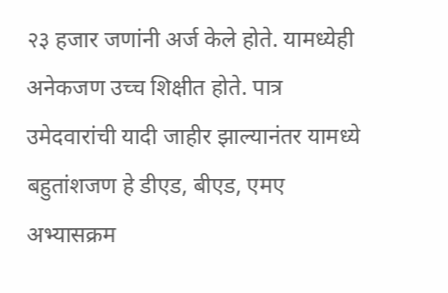२३ हजार जणांनी अर्ज केले होते. यामध्येही अनेकजण उच्च शिक्षीत होते. पात्र उमेदवारांची यादी जाहीर झाल्यानंतर यामध्ये बहुतांशजण हे डीएड, बीएड, एमए अभ्यासक्रम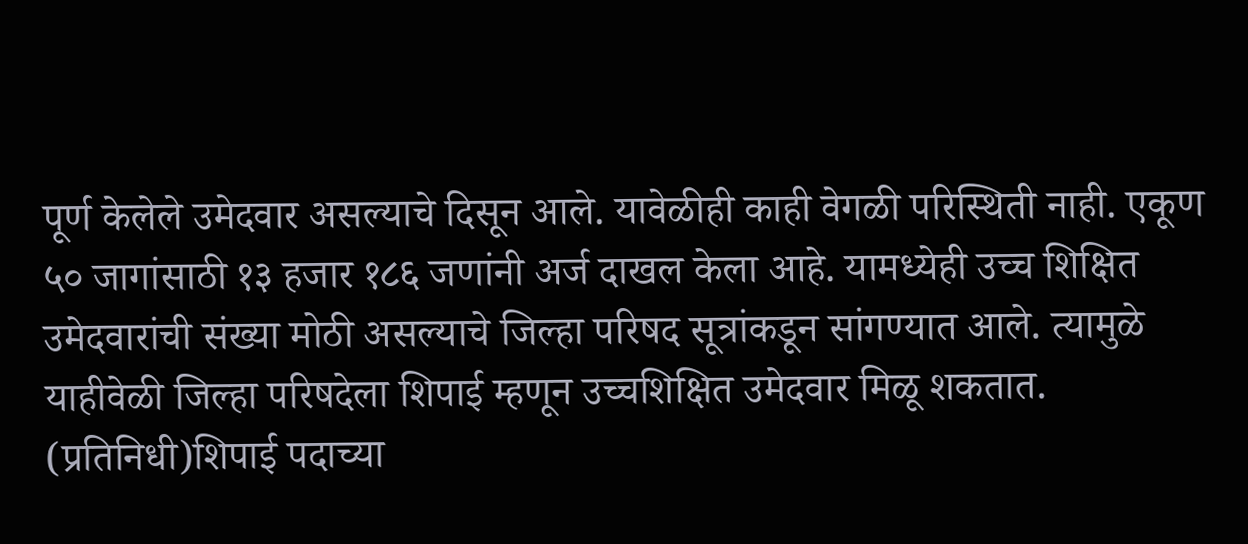पूर्ण केलेले उमेदवार असल्याचे दिसून आले. यावेळीही काही वेगळी परिस्थिती नाही. एकूण ५० जागांसाठी १३ हजार १८६ जणांनी अर्ज दाखल केला आहे. यामध्येही उच्च शिक्षित उमेदवारांची संख्या मोठी असल्याचे जिल्हा परिषद सूत्रांकडून सांगण्यात आले. त्यामुळे याहीवेळी जिल्हा परिषदेला शिपाई म्हणून उच्चशिक्षित उमेदवार मिळू शकतात. (प्रतिनिधी)शिपाई पदाच्या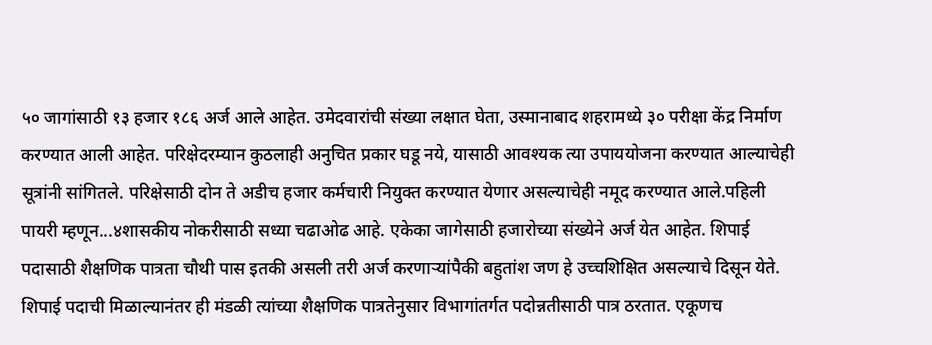५० जागांसाठी १३ हजार १८६ अर्ज आले आहेत. उमेदवारांची संख्या लक्षात घेता, उस्मानाबाद शहरामध्ये ३० परीक्षा केंद्र निर्माण करण्यात आली आहेत. परिक्षेदरम्यान कुठलाही अनुचित प्रकार घडू नये, यासाठी आवश्यक त्या उपाययोजना करण्यात आल्याचेही सूत्रांनी सांगितले. परिक्षेसाठी दोन ते अडीच हजार कर्मचारी नियुक्त करण्यात येणार असल्याचेही नमूद करण्यात आले.पहिली पायरी म्हणून...४शासकीय नोकरीसाठी सध्या चढाओढ आहे. एकेका जागेसाठी हजारोच्या संख्येने अर्ज येत आहेत. शिपाई पदासाठी शैक्षणिक पात्रता चौथी पास इतकी असली तरी अर्ज करणाऱ्यांपैकी बहुतांश जण हे उच्चशिक्षित असल्याचे दिसून येते. शिपाई पदाची मिळाल्यानंतर ही मंडळी त्यांच्या शैक्षणिक पात्रतेनुसार विभागांतर्गत पदोन्नतीसाठी पात्र ठरतात. एकूणच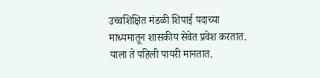उच्चशिक्षित मंडळी शिपाई पदाच्या माध्यमातून शासकीय सेवेत प्रवेश करतात. याला ते पहिली पायरी मानतात.